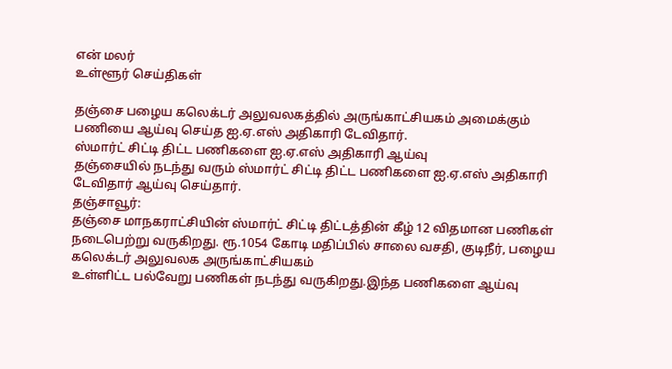என் மலர்
உள்ளூர் செய்திகள்

தஞ்சை பழைய கலெக்டர் அலுவலகத்தில் அருங்காட்சியகம் அமைக்கும் பணியை ஆய்வு செய்த ஐ.ஏ.எஸ் அதிகாரி டேவிதார்.
ஸ்மார்ட் சிட்டி திட்ட பணிகளை ஐ.ஏ.எஸ் அதிகாரி ஆய்வு
தஞ்சையில் நடந்து வரும் ஸ்மார்ட் சிட்டி திட்ட பணிகளை ஐ.ஏ.எஸ் அதிகாரி டேவிதார் ஆய்வு செய்தார்.
தஞ்சாவூர்:
தஞ்சை மாநகராட்சியின் ஸ்மார்ட் சிட்டி திட்டத்தின் கீழ் 12 விதமான பணிகள் நடைபெற்று வருகிறது. ரூ.1054 கோடி மதிப்பில் சாலை வசதி, குடிநீர், பழைய கலெக்டர் அலுவலக அருங்காட்சியகம்
உள்ளிட்ட பல்வேறு பணிகள் நடந்து வருகிறது.இந்த பணிகளை ஆய்வு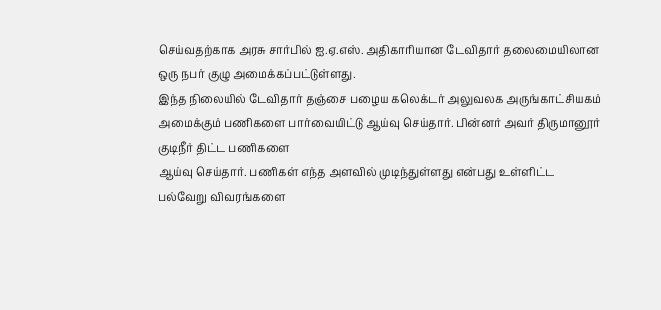செய்வதற்காக அரசு சார்பில் ஐ.ஏ.எஸ். அதிகாரியான டேவிதார் தலைமையிலான ஒரு நபர் குழு அமைக்கப்பட்டுள்ளது.
இந்த நிலையில் டேவிதார் தஞ்சை பழைய கலெக்டர் அலுவலக அருங்காட்சியகம் அமைக்கும் பணிகளை பார்வையிட்டு ஆய்வு செய்தார். பின்னர் அவர் திருமானூர் குடிநீர் திட்ட பணிகளை
ஆய்வு செய்தார். பணிகள் எந்த அளவில் முடிந்துள்ளது என்பது உள்ளிட்ட பல்வேறு விவரங்களை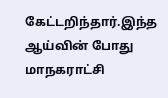கேட்டறிந்தார்.இந்த ஆய்வின் போது மாநகராட்சி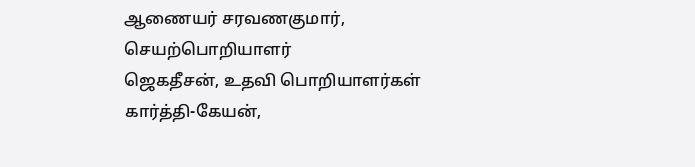ஆணையர் சரவணகுமார், செயற்பொறியாளர்
ஜெகதீசன், உதவி பொறியாளர்கள் கார்த்தி-கேயன்,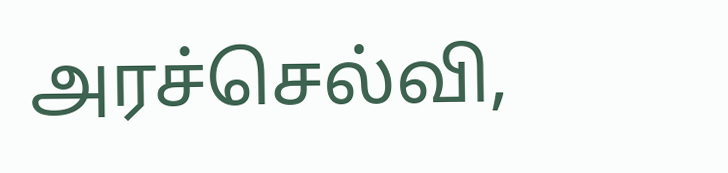அரச்செல்வி,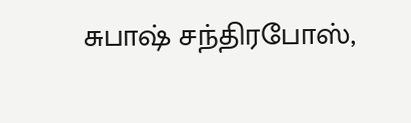சுபாஷ் சந்திரபோஸ்,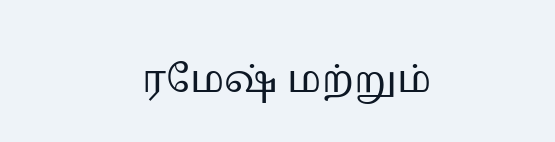ரமேஷ் மற்றும்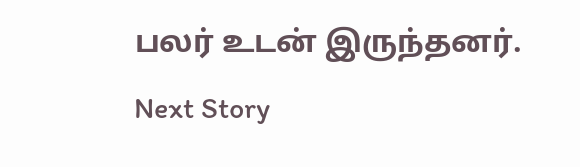பலர் உடன் இருந்தனர்.
Next Story